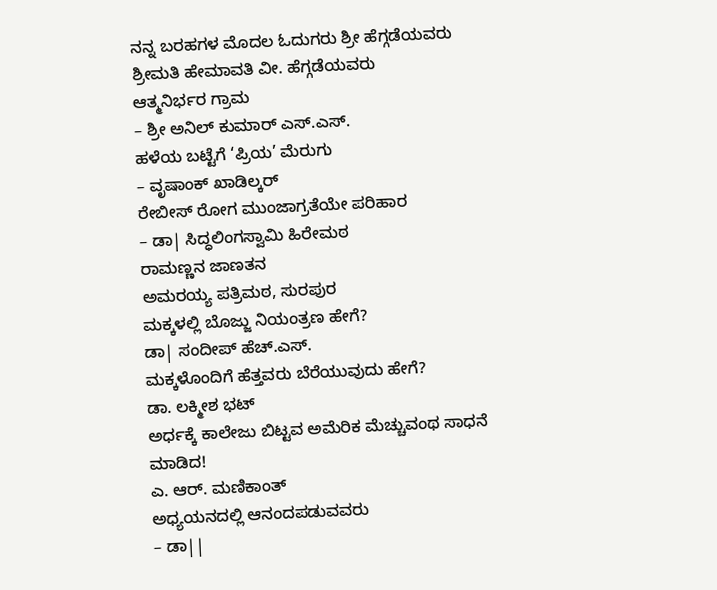ನನ್ನ ಬರಹಗಳ ಮೊದಲ ಓದುಗರು ಶ್ರೀ ಹೆಗ್ಗಡೆಯವರು
ಶ್ರೀಮತಿ ಹೇಮಾವತಿ ವೀ. ಹೆಗ್ಗಡೆಯವರು
ಆತ್ಮನಿರ್ಭರ ಗ್ರಾಮ
– ಶ್ರೀ ಅನಿಲ್ ಕುಮಾರ್ ಎಸ್.ಎಸ್.
ಹಳೆಯ ಬಟ್ಟೆಗೆ ‘ಪ್ರಿಯ’ ಮೆರುಗು
– ವೃಷಾಂಕ್ ಖಾಡಿಲ್ಕರ್
ರೇಬೀಸ್ ರೋಗ ಮುಂಜಾಗ್ರತೆಯೇ ಪರಿಹಾರ
– ಡಾ| ಸಿದ್ಧಲಿಂಗಸ್ವಾಮಿ ಹಿರೇಮಠ
ರಾಮಣ್ಣನ ಜಾಣತನ
ಅಮರಯ್ಯ ಪತ್ರಿಮಠ, ಸುರಪುರ
ಮಕ್ಕಳಲ್ಲಿ ಬೊಜ್ಜು ನಿಯಂತ್ರಣ ಹೇಗೆ?
ಡಾ| ಸಂದೀಪ್ ಹೆಚ್.ಎಸ್.
ಮಕ್ಕಳೊಂದಿಗೆ ಹೆತ್ತವರು ಬೆರೆಯುವುದು ಹೇಗೆ?
ಡಾ. ಲಕ್ಮೀಶ ಭಟ್
ಅರ್ಧಕ್ಕೆ ಕಾಲೇಜು ಬಿಟ್ಟವ ಅಮೆರಿಕ ಮೆಚ್ಚುವಂಥ ಸಾಧನೆ ಮಾಡಿದ!
ಎ. ಆರ್. ಮಣಿಕಾಂತ್
ಅಧ್ಯಯನದಲ್ಲಿ ಆನಂದಪಡುವವರು
– ಡಾ||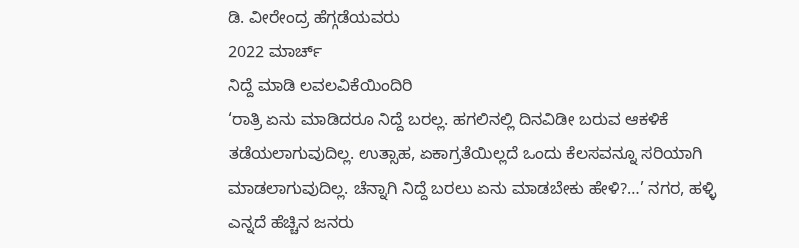ಡಿ. ವೀರೇಂದ್ರ ಹೆಗ್ಗಡೆಯವರು
2022 ಮಾರ್ಚ್
ನಿದ್ದೆ ಮಾಡಿ ಲವಲವಿಕೆಯಿಂದಿರಿ
‘ರಾತ್ರಿ ಏನು ಮಾಡಿದರೂ ನಿದ್ದೆ ಬರಲ್ಲ. ಹಗಲಿನಲ್ಲಿ ದಿನವಿಡೀ ಬರುವ ಆಕಳಿಕೆ ತಡೆಯಲಾಗುವುದಿಲ್ಲ. ಉತ್ಸಾಹ, ಏಕಾಗ್ರತೆಯಿಲ್ಲದೆ ಒಂದು ಕೆಲಸವನ್ನೂ ಸರಿಯಾಗಿ ಮಾಡಲಾಗುವುದಿಲ್ಲ. ಚೆನ್ನಾಗಿ ನಿದ್ದೆ ಬರಲು ಏನು ಮಾಡಬೇಕು ಹೇಳಿ?…’ ನಗರ, ಹಳ್ಳಿ ಎನ್ನದೆ ಹೆಚ್ಚಿನ ಜನರು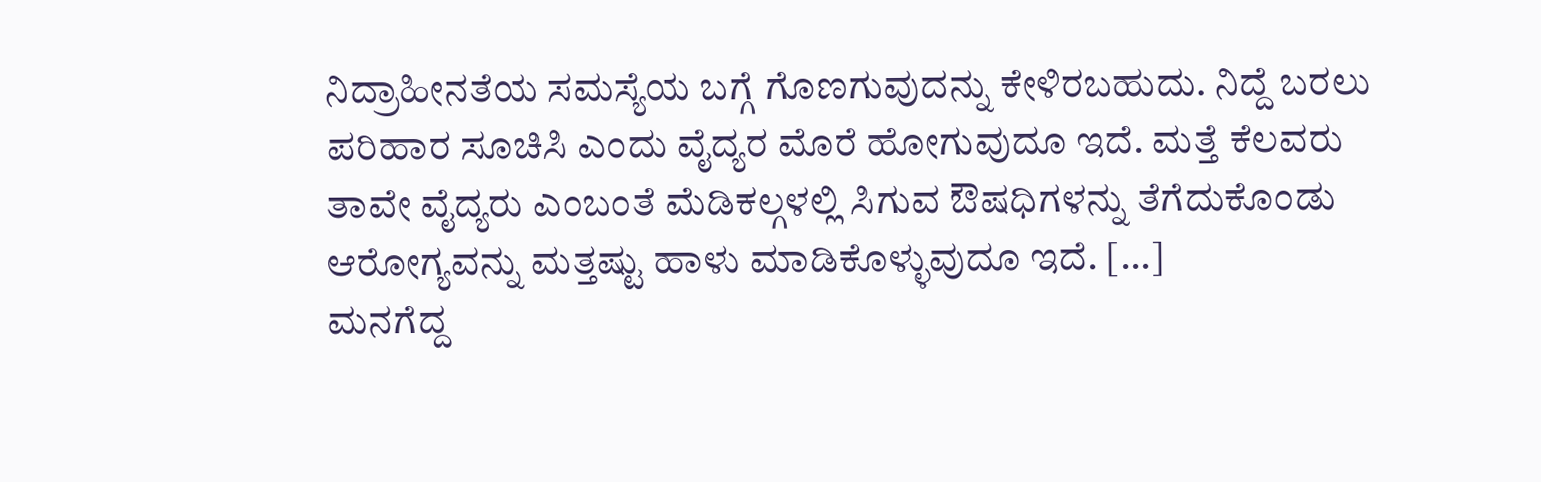ನಿದ್ರಾಹೀನತೆಯ ಸಮಸ್ಯೆಯ ಬಗ್ಗೆ ಗೊಣಗುವುದನ್ನು ಕೇಳಿರಬಹುದು. ನಿದ್ದೆ ಬರಲು ಪರಿಹಾರ ಸೂಚಿಸಿ ಎಂದು ವೈದ್ಯರ ಮೊರೆ ಹೋಗುವುದೂ ಇದೆ. ಮತ್ತೆ ಕೆಲವರು ತಾವೇ ವೈದ್ಯರು ಎಂಬಂತೆ ಮೆಡಿಕಲ್ಗಳಲ್ಲಿ ಸಿಗುವ ಔಷಧಿಗಳನ್ನು ತೆಗೆದುಕೊಂಡು ಆರೋಗ್ಯವನ್ನು ಮತ್ತಷ್ಟು ಹಾಳು ಮಾಡಿಕೊಳ್ಳುವುದೂ ಇದೆ. […]
ಮನಗೆದ್ದ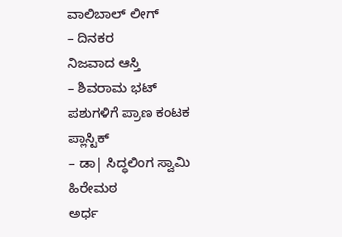ವಾಲಿಬಾಲ್ ಲೀಗ್
– ದಿನಕರ
ನಿಜವಾದ ಆಸ್ತಿ
– ಶಿವರಾಮ ಭಟ್
ಪಶುಗಳಿಗೆ ಪ್ರಾಣ ಕಂಟಕ ಪ್ಲಾಸ್ಟಿಕ್
– ಡಾ| ಸಿದ್ಧಲಿಂಗ ಸ್ವಾಮಿ ಹಿರೇಮಠ
ಅರ್ಧ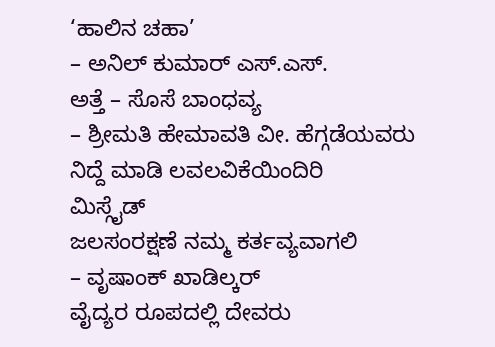‘ಹಾಲಿನ ಚಹಾ’
– ಅನಿಲ್ ಕುಮಾರ್ ಎಸ್.ಎಸ್.
ಅತ್ತೆ – ಸೊಸೆ ಬಾಂಧವ್ಯ
– ಶ್ರೀಮತಿ ಹೇಮಾವತಿ ವೀ. ಹೆಗ್ಗಡೆಯವರು
ನಿದ್ದೆ ಮಾಡಿ ಲವಲವಿಕೆಯಿಂದಿರಿ
ಮಿಸ್ಗೈಡ್
ಜಲಸಂರಕ್ಷಣೆ ನಮ್ಮ ಕರ್ತವ್ಯವಾಗಲಿ
– ವೃಷಾಂಕ್ ಖಾಡಿಲ್ಕರ್
ವೈದ್ಯರ ರೂಪದಲ್ಲಿ ದೇವರು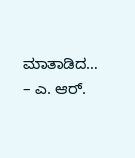ಮಾತಾಡಿದ…
– ಎ. ಆರ್.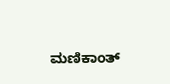ಮಣಿಕಾಂತ್